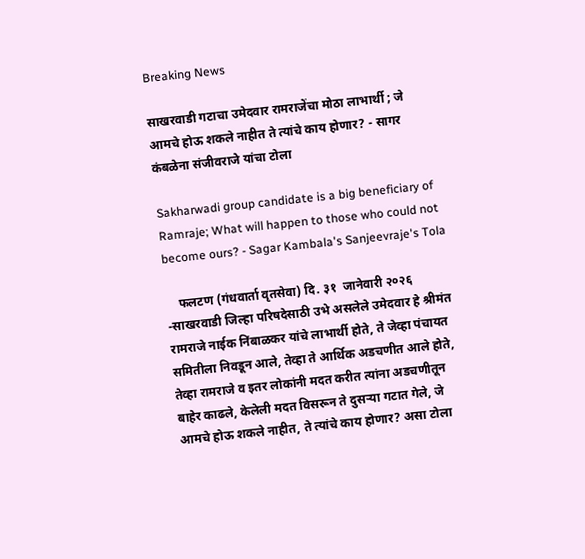Breaking News

साखरवाडी गटाचा उमेदवार रामराजेंचा मोठा लाभार्थी ; जे आमचे होऊ शकले नाहीत ते त्यांचे काय होणार? - सागर कंबळेना संजीवराजे यांचा टोला

Sakharwadi group candidate is a big beneficiary of Ramraje; What will happen to those who could not become ours? - Sagar Kambala's Sanjeevraje's Tola

    फलटण (गंधवार्ता वृतसेवा) दि. ३१  जानेवारी २०२६ -साखरवाडी जिल्हा परिषदेसाठी उभे असलेले उमेदवार हे श्रीमंत रामराजे नाईक निंबाळकर यांचे लाभार्थी होते, ते जेव्हा पंचायत समितीला निवडून आले, तेव्हा ते आर्थिक अडचणीत आले होते, तेव्हा रामराजे व इतर लोकांनी मदत करीत त्यांना अडचणीतून बाहेर काढले, केलेली मदत विसरून ते दुसऱ्या गटात गेले, जे आमचे होऊ शकले नाहीत, ते त्यांचे काय होणार? असा टोला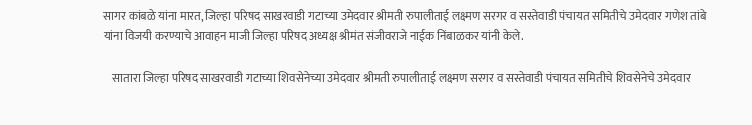सागर कांबळे यांना मारत, जिल्हा परिषद साखरवाडी गटाच्या उमेदवार श्रीमती रुपालीताई लक्ष्मण सरगर व सस्तेवाडी पंचायत समितीचे उमेदवार गणेश तांबे यांना विजयी करण्याचे आवाहन माजी जिल्हा परिषद अध्यक्ष श्रीमंत संजीवराजे नाईक निंबाळकर यांनी केले.

    सातारा जिल्हा परिषद साखरवाडी गटाच्या शिवसेनेच्या उमेदवार श्रीमती रुपालीताई लक्ष्मण सरगर व सस्तेवाडी पंचायत समितीचे शिवसेनेचे उमेदवार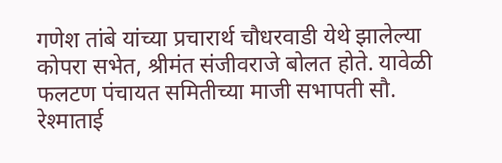गणेश तांबे यांच्या प्रचारार्थ चौधरवाडी येथे झालेल्या कोपरा सभेत, श्रीमंत संजीवराजे बोलत होते. यावेळी फलटण पंचायत समितीच्या माजी सभापती सौ. रेश्माताई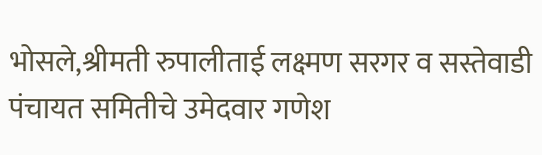भोसले,श्रीमती रुपालीताई लक्ष्मण सरगर व सस्तेवाडी पंचायत समितीचे उमेदवार गणेश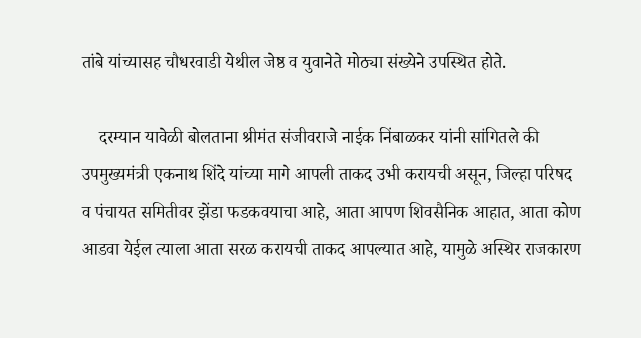तांबे यांच्यासह चौधरवाडी येथील जेष्ठ व युवानेते मोठ्या संख्येने उपस्थित होते.

    दरम्यान यावेळी बोलताना श्रीमंत संजीवराजे नाईक निंबाळकर यांनी सांगितले की उपमुख्यमंत्री एकनाथ शिंदे यांच्या मागे आपली ताकद उभी करायची असून, जिल्हा परिषद व पंचायत समितीवर झेंडा फडकवयाचा आहे, आता आपण शिवसैनिक आहात, आता कोण आडवा येईल त्याला आता सरळ करायची ताकद आपल्यात आहे, यामुळे अस्थिर राजकारण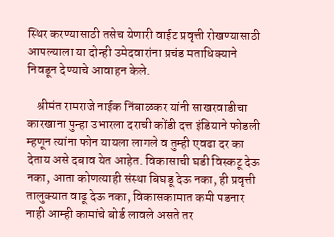स्थिर करण्यासाठी तसेच येणारी वाईट प्रवृत्ती रोखण्यासाठी आपल्याला या दोन्ही उमेदवारांना प्रचंड मताधिक्याने निवडून देण्याचे आवाहन केले.

    श्रीमंत रामराजे नाईक निंबाळकर यांनी साखरवाडीचा कारखाना पुन्हा उभारला दराची कोंडी दत्त इंडियाने फोडली म्हणून त्यांना फोन यायला लागले व तुम्ही एवढा दर का देताय असे दबाव येत आहेत. विकासाची घडी विस्कटू देऊ नका, आता कोणत्याही संस्था बिघडू देऊ नका, ही प्रवृत्ती तालुक्यात वाढू देऊ नका, विकासकामात कमी पडनार नाही आम्ही कामांचे बोर्ड लावले असते तर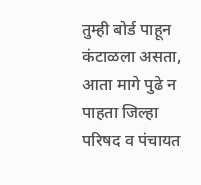तुम्ही बोर्ड पाहून कंटाळला असता, आता मागे पुढे न पाहता जिल्हा परिषद व पंचायत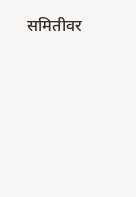समितीवर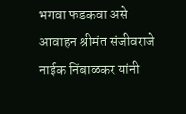भगवा फडकवा असे आवाहन श्रीमंत संजीवराजे नाईक निंबाळकर यांनी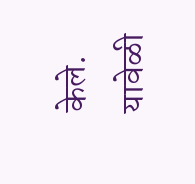केले. यावेळी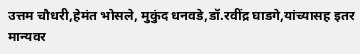उत्तम चौधरी,हेमंत भोसले, मुकुंद धनवडे,डॉ.रवींद्र घाडगे,यांच्यासह इतर मान्यवर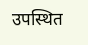उपस्थित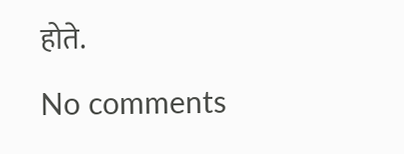होते.

No comments